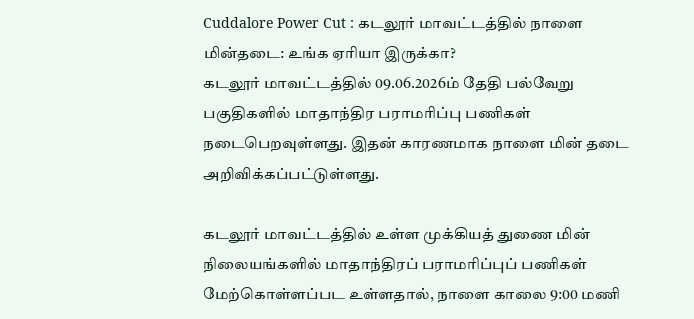Cuddalore Power Cut : கடலூர் மாவட்டத்தில் நாளை மின்தடை: உங்க ஏரியா இருக்கா?
கடலூர் மாவட்டத்தில் 09.06.2026ம் தேதி பல்வேறு பகுதிகளில் மாதாந்திர பராமரிப்பு பணிகள் நடைபெறவுள்ளது. இதன் காரணமாக நாளை மின் தடை அறிவிக்கப்பட்டுள்ளது.

கடலூர் மாவட்டத்தில் உள்ள முக்கியத் துணை மின் நிலையங்களில் மாதாந்திரப் பராமரிப்புப் பணிகள் மேற்கொள்ளப்பட உள்ளதால், நாளை காலை 9:00 மணி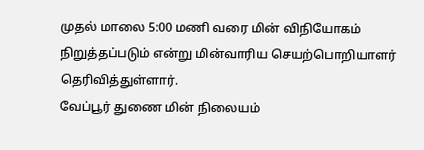முதல் மாலை 5:00 மணி வரை மின் விநியோகம் நிறுத்தப்படும் என்று மின்வாரிய செயற்பொறியாளர் தெரிவித்துள்ளார்.
வேப்பூர் துணை மின் நிலையம்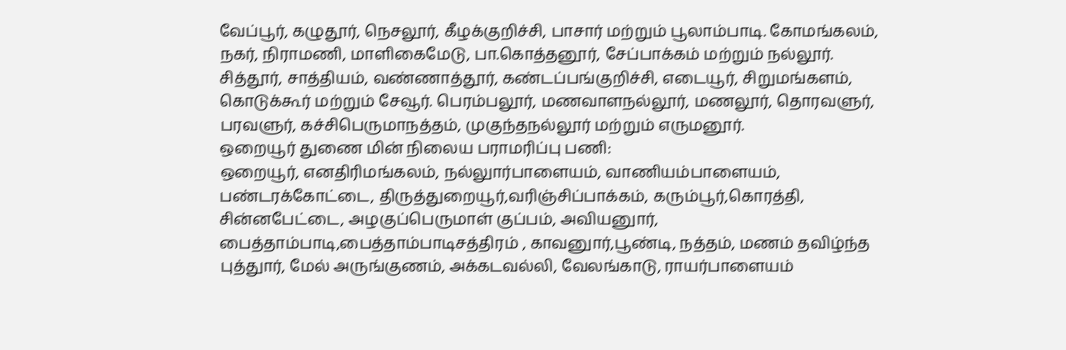வேப்பூர், கழுதூர், நெசலூர், கீழக்குறிச்சி, பாசார் மற்றும் பூலாம்பாடி. கோமங்கலம், நகர், நிராமணி, மாளிகைமேடு, பா.கொத்தனூர், சேப்பாக்கம் மற்றும் நல்லூர். சித்தூர், சாத்தியம், வண்ணாத்தூர், கண்டப்பங்குறிச்சி, எடையூர், சிறுமங்களம், கொடுக்கூர் மற்றும் சேவூர். பெரம்பலூர், மணவாளநல்லூர், மணலூர், தொரவளுர், பரவளுர், கச்சிபெருமாநத்தம், முகுந்தநல்லூர் மற்றும் எருமனூர்.
ஒறையூர் துணை மின் நிலைய பராமரிப்பு பணி:
ஒறையூர், எனதிரிமங்கலம், நல்லுார்பாளையம், வாணியம்பாளையம், பண்டரக்கோட்டை, திருத்துறையூர்,வரிஞ்சிப்பாக்கம், கரும்பூர்,கொரத்தி, சின்னபேட்டை, அழகுப்பெருமாள் குப்பம், அவியனுார், பைத்தாம்பாடி,பைத்தாம்பாடிசத்திரம் , காவனுார்,பூண்டி, நத்தம், மணம் தவிழ்ந்த புத்துார், மேல் அருங்குணம், அக்கடவல்லி, வேலங்காடு, ராயர்பாளையம்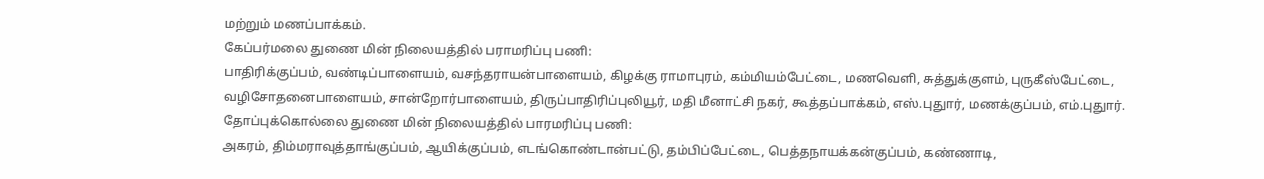மற்றும் மணப்பாக்கம்.
கேப்பர்மலை துணை மின் நிலையத்தில் பராமரிப்பு பணி:
பாதிரிக்குப்பம், வண்டிப்பாளையம், வசந்தராயன்பாளையம், கிழக்கு ராமாபுரம், கம்மியம்பேட்டை, மணவெளி, சுத்துக்குளம், புருகீஸ்பேட்டை, வழிசோதனைபாளையம், சான்றோர்பாளையம், திருப்பாதிரிப்புலியூர், மதி மீனாட்சி நகர், கூத்தப்பாக்கம், எஸ்.புதுார், மணக்குப்பம், எம்.புதுார்.
தோப்புக்கொல்லை துணை மின் நிலையத்தில் பாரமரிப்பு பணி:
அகரம், திம்மராவுத்தாங்குப்பம், ஆயிக்குப்பம், எடங்கொண்டான்பட்டு, தம்பிப்பேட்டை, பெத்தநாயக்கன்குப்பம், கண்ணாடி,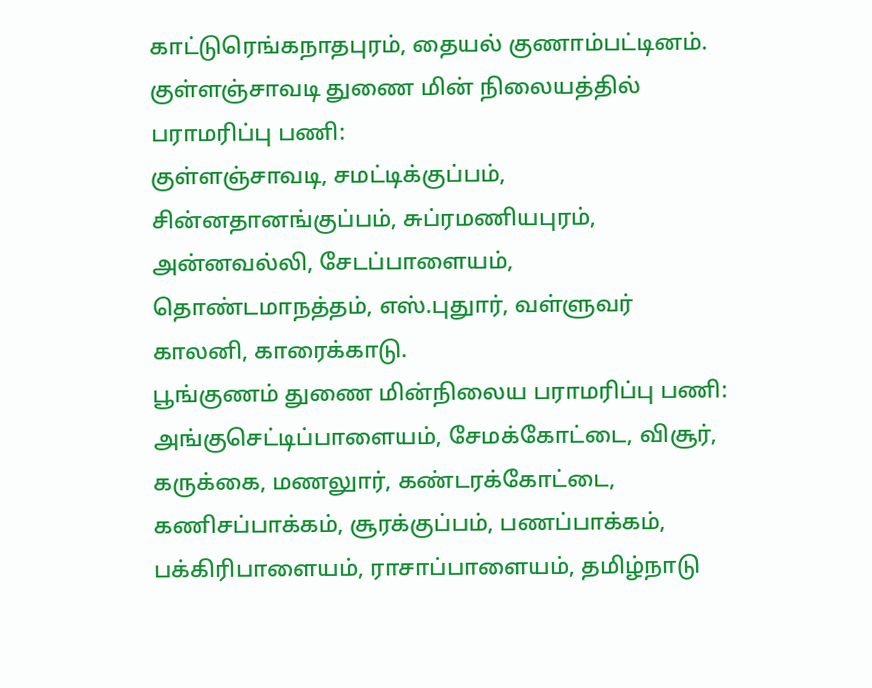காட்டுரெங்கநாதபுரம், தையல் குணாம்பட்டினம்.
குள்ளஞ்சாவடி துணை மின் நிலையத்தில் பராமரிப்பு பணி:
குள்ளஞ்சாவடி, சமட்டிக்குப்பம், சின்னதானங்குப்பம், சுப்ரமணியபுரம், அன்னவல்லி, சேடப்பாளையம், தொண்டமாநத்தம், எஸ்.புதுார், வள்ளுவர் காலனி, காரைக்காடு.
பூங்குணம் துணை மின்நிலைய பராமரிப்பு பணி:
அங்குசெட்டிப்பாளையம், சேமக்கோட்டை, விசூர், கருக்கை, மணலுார், கண்டரக்கோட்டை, கணிசப்பாக்கம், சூரக்குப்பம், பணப்பாக்கம், பக்கிரிபாளையம், ராசாப்பாளையம், தமிழ்நாடு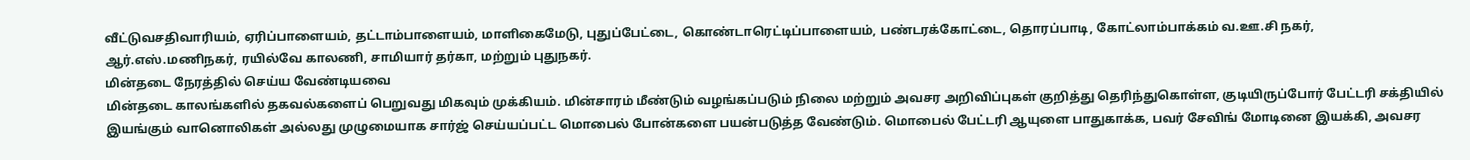வீட்டுவசதிவாரியம், ஏரிப்பாளையம், தட்டாம்பாளையம், மாளிகைமேடு, புதுப்பேட்டை, கொண்டாரெட்டிப்பாளையம், பண்டரக்கோட்டை, தொரப்பாடி, கோட்லாம்பாக்கம் வ.ஊ.சி நகர், ஆர்.எஸ்.மணிநகர், ரயில்வே காலணி, சாமியார் தர்கா, மற்றும் புதுநகர்.
மின்தடை நேரத்தில் செய்ய வேண்டியவை
மின்தடை காலங்களில் தகவல்களைப் பெறுவது மிகவும் முக்கியம். மின்சாரம் மீண்டும் வழங்கப்படும் நிலை மற்றும் அவசர அறிவிப்புகள் குறித்து தெரிந்துகொள்ள, குடியிருப்போர் பேட்டரி சக்தியில் இயங்கும் வானொலிகள் அல்லது முழுமையாக சார்ஜ் செய்யப்பட்ட மொபைல் போன்களை பயன்படுத்த வேண்டும். மொபைல் பேட்டரி ஆயுளை பாதுகாக்க, பவர் சேவிங் மோடினை இயக்கி, அவசர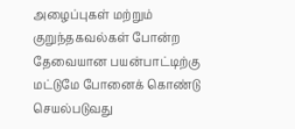அழைப்புகள் மற்றும் குறுந்தகவல்கள் போன்ற தேவையான பயன்பாட்டிற்கு மட்டுமே போனைக் கொண்டு செயல்படுவது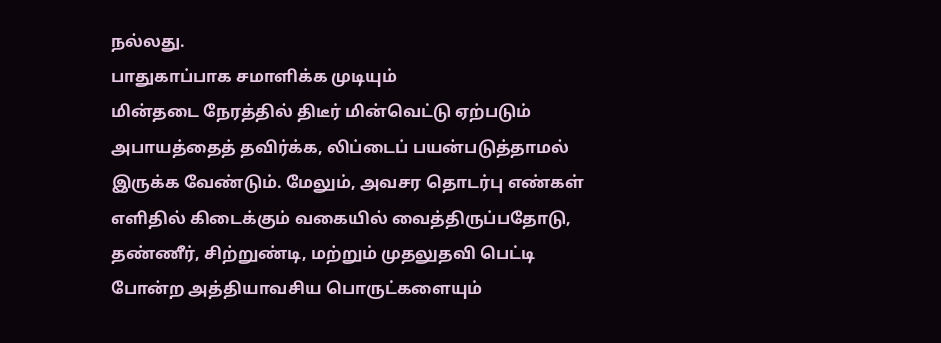நல்லது.
பாதுகாப்பாக சமாளிக்க முடியும்
மின்தடை நேரத்தில் திடீர் மின்வெட்டு ஏற்படும் அபாயத்தைத் தவிர்க்க, லிப்டைப் பயன்படுத்தாமல் இருக்க வேண்டும். மேலும், அவசர தொடர்பு எண்கள் எளிதில் கிடைக்கும் வகையில் வைத்திருப்பதோடு, தண்ணீர், சிற்றுண்டி, மற்றும் முதலுதவி பெட்டி போன்ற அத்தியாவசிய பொருட்களையும்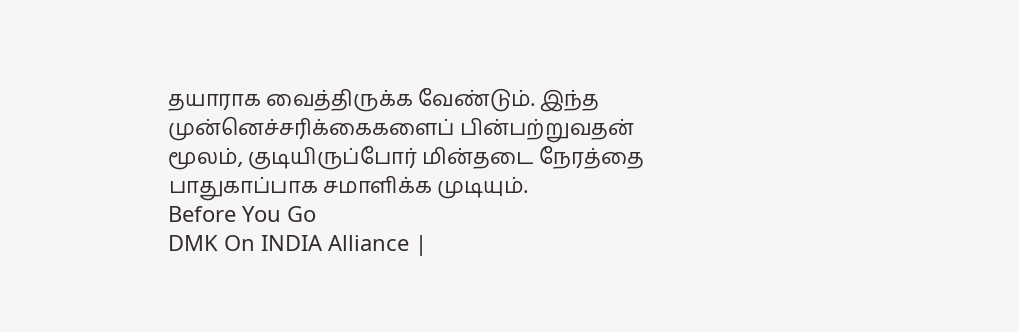தயாராக வைத்திருக்க வேண்டும். இந்த முன்னெச்சரிக்கைகளைப் பின்பற்றுவதன் மூலம், குடியிருப்போர் மின்தடை நேரத்தை பாதுகாப்பாக சமாளிக்க முடியும்.
Before You Go
DMK On INDIA Alliance |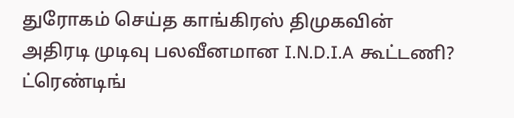துரோகம் செய்த காங்கிரஸ் திமுகவின் அதிரடி முடிவு பலவீனமான I.N.D.I.A கூட்டணி?
ட்ரெண்டிங்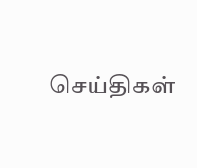செய்திகள்